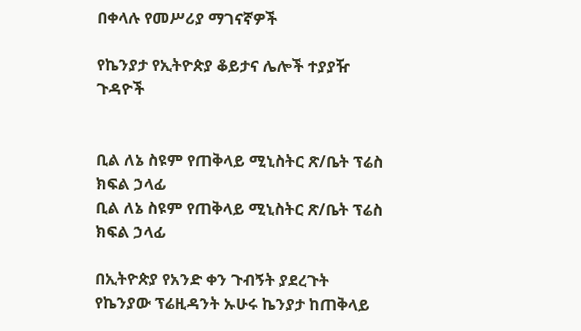በቀላሉ የመሥሪያ ማገናኛዎች

የኬንያታ የኢትዮጵያ ቆይታና ሌሎች ተያያዥ ጉዳዮች


ቢል ለኔ ስዩም የጠቅላይ ሚኒስትር ጽ/ቤት ፕሬስ ክፍል ኃላፊ
ቢል ለኔ ስዩም የጠቅላይ ሚኒስትር ጽ/ቤት ፕሬስ ክፍል ኃላፊ

በኢትዮጵያ የአንድ ቀን ጉብኝት ያደረጉት የኬንያው ፕሬዚዳንት ኡሁሩ ኬንያታ ከጠቅላይ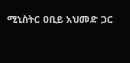ሚኒስትር ዐቢይ አህመድ ጋር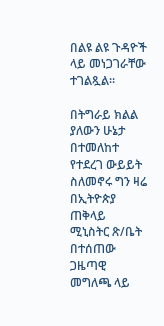በልዩ ልዩ ጉዳዮች ላይ መነጋገራቸው ተገልጿል።

በትግራይ ክልል ያለውን ሁኔታ በተመለከተ የተደረገ ውይይት ስለመኖሩ ግን ዛሬ በኢትዮጵያ ጠቅላይ ሚኒስትር ጽ/ቤት በተሰጠው ጋዜጣዊ መግለጫ ላይ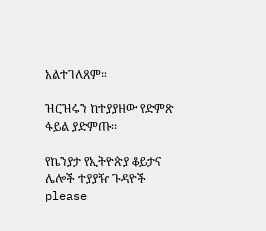አልተገለጸም።

ዝርዝሩን ከተያያዘው የድምጽ ፋይል ያድምጡ፡፡

የኬንያታ የኢትዮጵያ ቆይታና ሌሎች ተያያዥ ጉዳዮች
please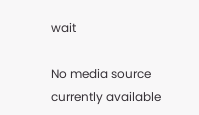wait

No media source currently available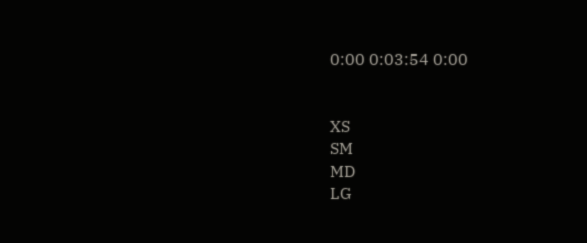0:00 0:03:54 0:00


XS
SM
MD
LG